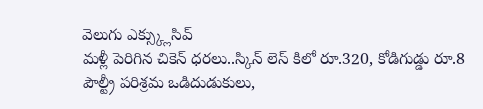వెలుగు ఎక్స్క్లుసివ్
మళ్లీ పెరిగిన చికెన్ ధరలు..స్కిన్ లెస్ కిలో రూ.320, కోడిగుడ్డు రూ.8
పౌల్ట్రీ పరిశ్రమ ఒడిదుడుకులు,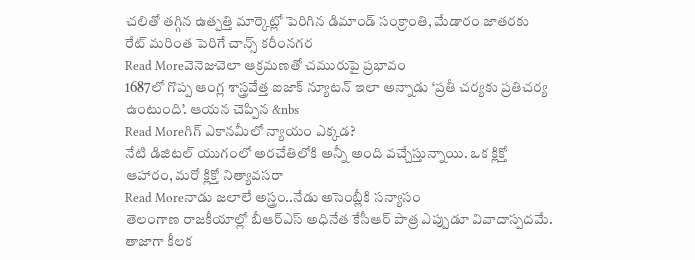చలితో తగ్గిన ఉత్పత్తి మార్కెట్లో పెరిగిన డిమాండ్ సంక్రాంతి, మేడారం జాతరకు రేట్ మరింత పెరిగే చాన్స్ కరీంనగర
Read Moreవెనెజువెలా ఆక్రమణతో చమురుపై ప్రభావం
1687లో గొప్ప ఆంగ్ల శాస్త్రవేత్త ఐజాక్ న్యూటన్ ఇలా అన్నాడు ‘ప్రతీ చర్యకు ప్రతిచర్య ఉంటుంది’. ఆయన చెప్పిన &nbs
Read Moreగిగ్ ఎకానమీలో న్యాయం ఎక్కడ?
నేటి డిజిటల్ యుగంలో అరచేతిలోకి అన్నీ అంది వచ్చేస్తున్నాయి. ఒక క్లిక్తో ఆహారం, మరో క్లిక్తో నిత్యావసరా
Read Moreనాడు జలాలే అస్త్రం..నేడు అసెంబ్లీకి సన్యాసం
తెలంగాణ రాజకీయాల్లో బీఆర్ఎస్ అధినేత కేసీఆర్ పాత్ర ఎప్పుడూ వివాదాస్పదమే. తాజాగా కీలక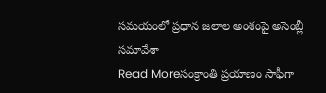సమయంలో ప్రధాన జలాల అంశంపై అసెంబ్లీ సమావేశా
Read Moreసంక్రాంతి ప్రయాణం సాఫీగా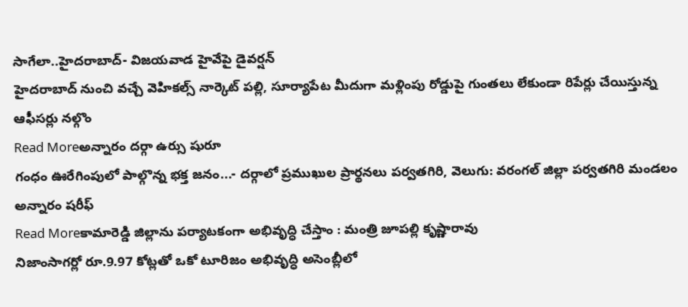సాగేలా..హైదరాబాద్- విజయవాడ హైవేపై డైవర్షన్
హైదరాబాద్ నుంచి వచ్చే వెహికల్స్ నార్కెట్ పల్లి, సూర్యాపేట మీదుగా మళ్లింపు రోడ్డుపై గుంతలు లేకుండా రిపేర్లు చేయిస్తున్న ఆఫీసర్లు నల్గొం
Read Moreఅన్నారం దర్గా ఉర్సు షురూ
గంధం ఊరేగింపులో పాల్గొన్న భక్త జనం...- దర్గాలో ప్రముఖుల ప్రార్థనలు పర్వతగిరి, వెలుగు: వరంగల్ జిల్లా పర్వతగిరి మండలం అన్నారం షరీఫ్
Read Moreకామారెడ్డి జిల్లాను పర్యాటకంగా అభివృద్ధి చేస్తాం : మంత్రి జూపల్లి కృష్ణారావు
నిజాంసాగర్లో రూ.9.97 కోట్లతో ఒకో టూరిజం అభివృద్ధి అసెంబ్లీలో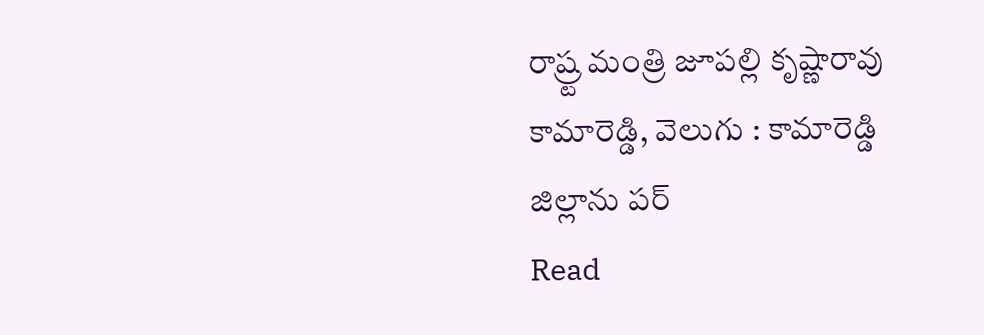రాష్ర్ట మంత్రి జూపల్లి కృష్ణారావు కామారెడ్డి, వెలుగు : కామారెడ్డి జిల్లాను పర్
Read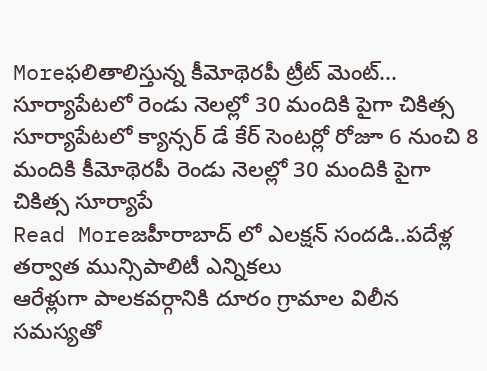Moreఫలితాలిస్తున్న కీమోథెరపీ ట్రీట్ మెంట్... సూర్యాపేటలో రెండు నెలల్లో 30 మందికి పైగా చికిత్స
సూర్యాపేటలో క్యాన్సర్ డే కేర్ సెంటర్లో రోజూ 6 నుంచి 8 మందికి కీమోథెరపీ రెండు నెలల్లో 30 మందికి పైగా చికిత్స సూర్యాపే
Read Moreజహీరాబాద్ లో ఎలక్షన్ సందడి..పదేళ్ల తర్వాత మున్సిపాలిటీ ఎన్నికలు
ఆరేళ్లుగా పాలకవర్గానికి దూరం గ్రామాల విలీన సమస్యతో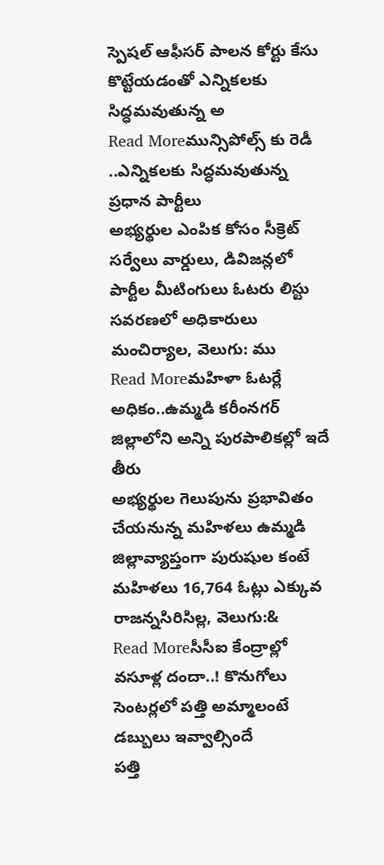స్పెషల్ ఆఫీసర్ పాలన కోర్టు కేసు కొట్టేయడంతో ఎన్నికలకు సిద్ధమవుతున్న అ
Read Moreమున్సిపోల్స్ కు రెడీ ..ఎన్నికలకు సిద్ధమవుతున్న ప్రధాన పార్టీలు
అభ్యర్థుల ఎంపిక కోసం సీక్రెట్ సర్వేలు వార్డులు, డివిజన్లలో పార్టీల మీటింగులు ఓటరు లిస్టు సవరణలో అధికారులు మంచిర్యాల, వెలుగు: ము
Read Moreమహిళా ఓటర్లే అధికం..ఉమ్మడి కరీంనగర్ జిల్లాలోని అన్ని పురపాలికల్లో ఇదే తీరు
అభ్యర్థుల గెలుపును ప్రభావితం చేయనున్న మహిళలు ఉమ్మడి జిల్లావ్యాప్తంగా పురుషుల కంటే మహిళలు 16,764 ఓట్లు ఎక్కువ రాజన్నసిరిసిల్ల, వెలుగు:&
Read Moreసీసీఐ కేంద్రాల్లో వసూళ్ల దందా..! కొనుగోలు సెంటర్లలో పత్తి అమ్మాలంటే డబ్బులు ఇవ్వాల్సిందే
పత్తి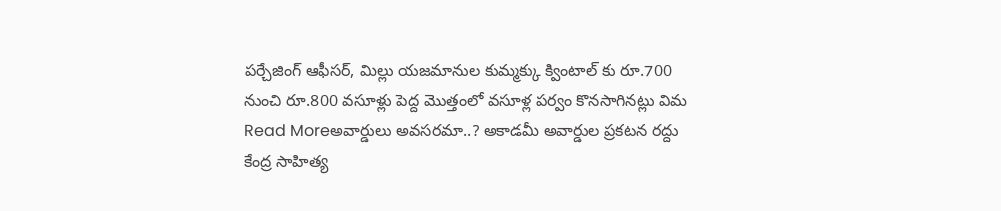పర్చేజింగ్ ఆఫీసర్, మిల్లు యజమానుల కుమ్మక్కు క్వింటాల్ కు రూ.700 నుంచి రూ.800 వసూళ్లు పెద్ద మొత్తంలో వసూళ్ల పర్వం కొనసాగినట్లు విమ
Read Moreఅవార్డులు అవసరమా..? అకాడమీ అవార్డుల ప్రకటన రద్దు
కేంద్ర సాహిత్య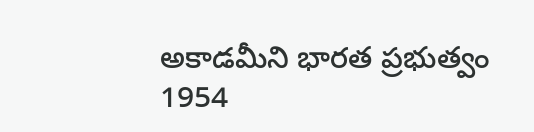అకాడమీని భారత ప్రభుత్వం 1954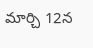మార్చి 12న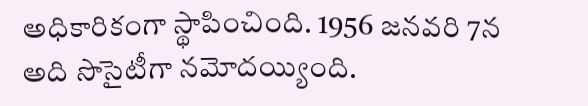అధికారికంగా స్థాపించింది. 1956 జనవరి 7న అది సొసైటీగా నమోదయ్యింది.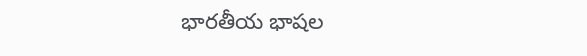భారతీయ భాషల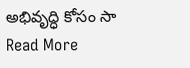అభివృద్ధి కోసం సా
Read More